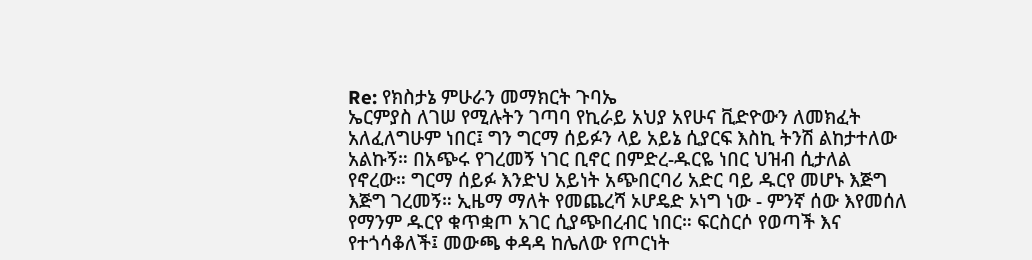Re: የክስታኔ ምሁራን መማክርት ጉባኤ
ኤርምያስ ለገሠ የሚሉትን ገጣባ የኪራይ አህያ አየሁና ቪድዮውን ለመክፈት አለፈለግሁም ነበር፤ ግን ግርማ ሰይፉን ላይ አይኔ ሲያርፍ እስኪ ትንሽ ልከታተለው አልኩኝ። በአጭሩ የገረመኝ ነገር ቢኖር በምድረ-ዱርዬ ነበር ህዝብ ሲታለል የኖረው። ግርማ ሰይፉ እንድህ አይነት አጭበርባሪ አድር ባይ ዱርየ መሆኑ እጅግ እጅግ ገረመኝ። ኢዜማ ማለት የመጨረሻ ኦሆዴድ ኦነግ ነው - ምንኛ ሰው እየመሰለ የማንም ዱርየ ቁጥቋጦ አገር ሲያጭበረብር ነበር። ፍርስርሶ የወጣች እና የተጎሳቆለች፤ መውጫ ቀዳዳ ከሌለው የጦርነት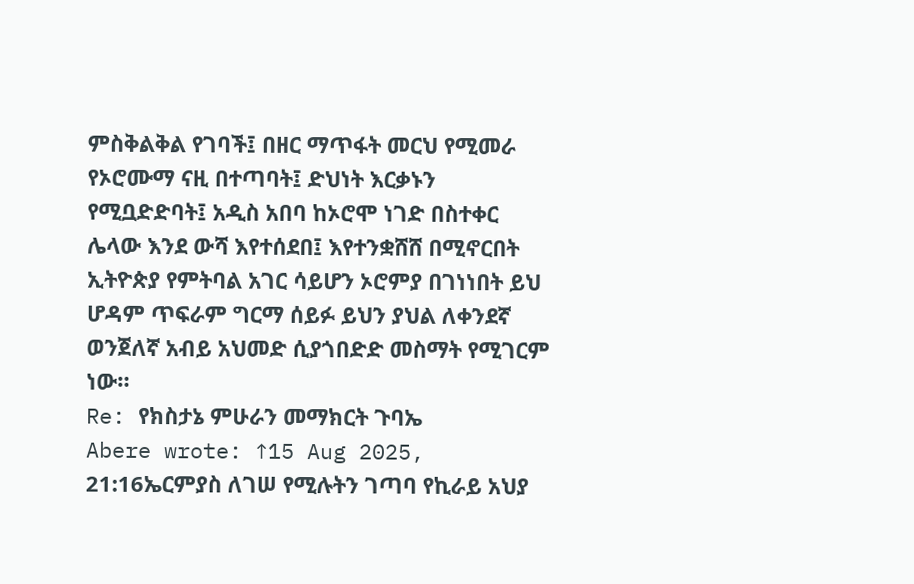ምስቅልቅል የገባች፤ በዘር ማጥፋት መርህ የሚመራ የኦሮሙማ ናዚ በተጣባት፤ ድህነት እርቃኑን የሚቧድድባት፤ አዲስ አበባ ከኦሮሞ ነገድ በስተቀር ሌላው እንደ ውሻ እየተሰደበ፤ እየተንቋሸሸ በሚኖርበት ኢትዮጵያ የምትባል አገር ሳይሆን ኦሮምያ በገነነበት ይህ ሆዳም ጥፍራም ግርማ ሰይፉ ይህን ያህል ለቀንደኛ ወንጀለኛ አብይ አህመድ ሲያጎበድድ መስማት የሚገርም ነው።
Re: የክስታኔ ምሁራን መማክርት ጉባኤ
Abere wrote: ↑15 Aug 2025, 21:16ኤርምያስ ለገሠ የሚሉትን ገጣባ የኪራይ አህያ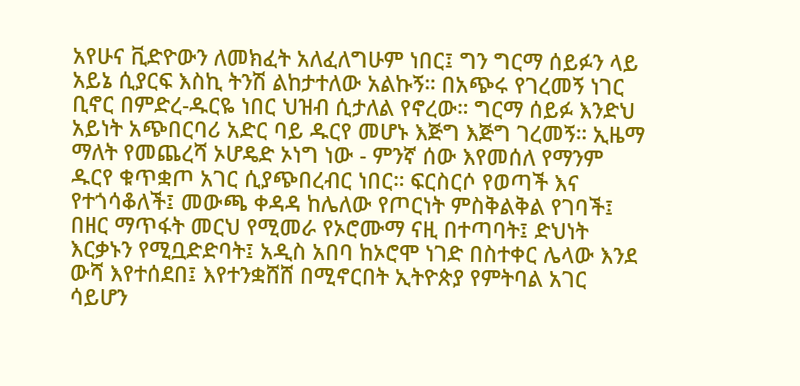አየሁና ቪድዮውን ለመክፈት አለፈለግሁም ነበር፤ ግን ግርማ ሰይፉን ላይ አይኔ ሲያርፍ እስኪ ትንሽ ልከታተለው አልኩኝ። በአጭሩ የገረመኝ ነገር ቢኖር በምድረ-ዱርዬ ነበር ህዝብ ሲታለል የኖረው። ግርማ ሰይፉ እንድህ አይነት አጭበርባሪ አድር ባይ ዱርየ መሆኑ እጅግ እጅግ ገረመኝ። ኢዜማ ማለት የመጨረሻ ኦሆዴድ ኦነግ ነው - ምንኛ ሰው እየመሰለ የማንም ዱርየ ቁጥቋጦ አገር ሲያጭበረብር ነበር። ፍርስርሶ የወጣች እና የተጎሳቆለች፤ መውጫ ቀዳዳ ከሌለው የጦርነት ምስቅልቅል የገባች፤ በዘር ማጥፋት መርህ የሚመራ የኦሮሙማ ናዚ በተጣባት፤ ድህነት እርቃኑን የሚቧድድባት፤ አዲስ አበባ ከኦሮሞ ነገድ በስተቀር ሌላው እንደ ውሻ እየተሰደበ፤ እየተንቋሸሸ በሚኖርበት ኢትዮጵያ የምትባል አገር ሳይሆን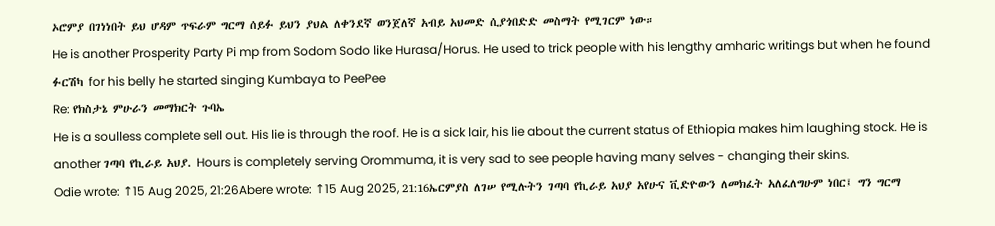ኦሮምያ በገነነበት ይህ ሆዳም ጥፍራም ግርማ ሰይፉ ይህን ያህል ለቀንደኛ ወንጀለኛ አብይ አህመድ ሲያጎበድድ መስማት የሚገርም ነው።
He is another Prosperity Party Pi mp from Sodom Sodo like Hurasa/Horus. He used to trick people with his lengthy amharic writings but when he found ፉርሽካ for his belly he started singing Kumbaya to PeePee
Re: የክስታኔ ምሁራን መማክርት ጉባኤ
He is a soulless complete sell out. His lie is through the roof. He is a sick lair, his lie about the current status of Ethiopia makes him laughing stock. He is another ገጣባ የኪራይ አህያ. Hours is completely serving Orommuma, it is very sad to see people having many selves - changing their skins.
Odie wrote: ↑15 Aug 2025, 21:26Abere wrote: ↑15 Aug 2025, 21:16ኤርምያስ ለገሠ የሚሉትን ገጣባ የኪራይ አህያ አየሁና ቪድዮውን ለመክፈት አለፈለግሁም ነበር፤ ግን ግርማ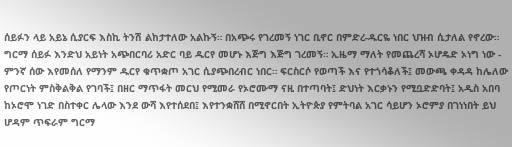ሰይፉን ላይ አይኔ ሲያርፍ እስኪ ትንሽ ልከታተለው አልኩኝ። በአጭሩ የገረመኝ ነገር ቢኖር በምድረ-ዱርዬ ነበር ህዝብ ሲታለል የኖረው። ግርማ ሰይፉ እንድህ አይነት አጭበርባሪ አድር ባይ ዱርየ መሆኑ እጅግ እጅግ ገረመኝ። ኢዜማ ማለት የመጨረሻ ኦሆዴድ ኦነግ ነው - ምንኛ ሰው እየመሰለ የማንም ዱርየ ቁጥቋጦ አገር ሲያጭበረብር ነበር። ፍርስርሶ የወጣች እና የተጎሳቆለች፤ መውጫ ቀዳዳ ከሌለው የጦርነት ምስቅልቅል የገባች፤ በዘር ማጥፋት መርህ የሚመራ የኦሮሙማ ናዚ በተጣባት፤ ድህነት እርቃኑን የሚቧድድባት፤ አዲስ አበባ ከኦሮሞ ነገድ በስተቀር ሌላው እንደ ውሻ እየተሰደበ፤ እየተንቋሸሸ በሚኖርበት ኢትዮጵያ የምትባል አገር ሳይሆን ኦሮምያ በገነነበት ይህ ሆዳም ጥፍራም ግርማ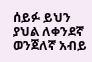ሰይፉ ይህን ያህል ለቀንደኛ ወንጀለኛ አብይ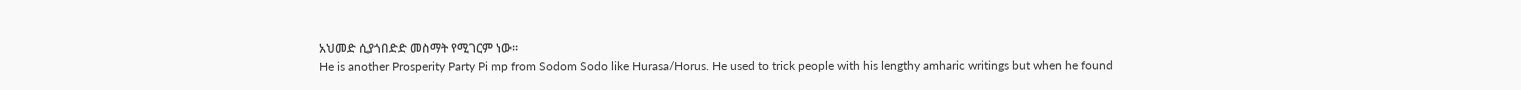አህመድ ሲያጎበድድ መስማት የሚገርም ነው።
He is another Prosperity Party Pi mp from Sodom Sodo like Hurasa/Horus. He used to trick people with his lengthy amharic writings but when he found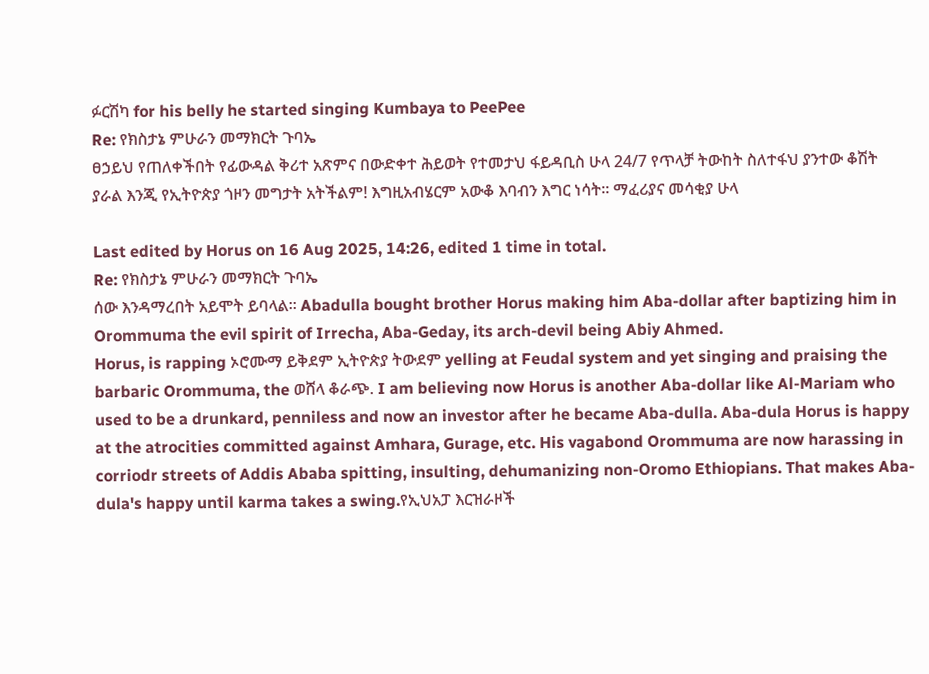ፉርሽካ for his belly he started singing Kumbaya to PeePee
Re: የክስታኔ ምሁራን መማክርት ጉባኤ
ፀኃይህ የጠለቀችበት የፊውዳል ቅሪተ አጽምና በውድቀተ ሕይወት የተመታህ ፋይዳቢስ ሁላ 24/7 የጥላቻ ትውከት ስለተፋህ ያንተው ቆሽት ያራል እንጂ የኢትዮጵያ ጎዞን መግታት አትችልም! እግዚአብሄርም አውቆ እባብን እግር ነሳት። ማፈሪያና መሳቂያ ሁላ

Last edited by Horus on 16 Aug 2025, 14:26, edited 1 time in total.
Re: የክስታኔ ምሁራን መማክርት ጉባኤ
ሰው እንዳማረበት አይሞት ይባላል። Abadulla bought brother Horus making him Aba-dollar after baptizing him in Orommuma the evil spirit of Irrecha, Aba-Geday, its arch-devil being Abiy Ahmed.
Horus, is rapping ኦሮሙማ ይቅደም ኢትዮጵያ ትውደም yelling at Feudal system and yet singing and praising the barbaric Orommuma, the ወሸላ ቆራጭ. I am believing now Horus is another Aba-dollar like Al-Mariam who used to be a drunkard, penniless and now an investor after he became Aba-dulla. Aba-dula Horus is happy at the atrocities committed against Amhara, Gurage, etc. His vagabond Orommuma are now harassing in corriodr streets of Addis Ababa spitting, insulting, dehumanizing non-Oromo Ethiopians. That makes Aba-dula's happy until karma takes a swing.የኢህአፓ እርዝራዞች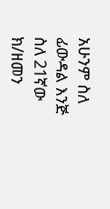አሁንም ስለ ፊውዳል እንጅ ስለ 21ኛው ክ/ዘመን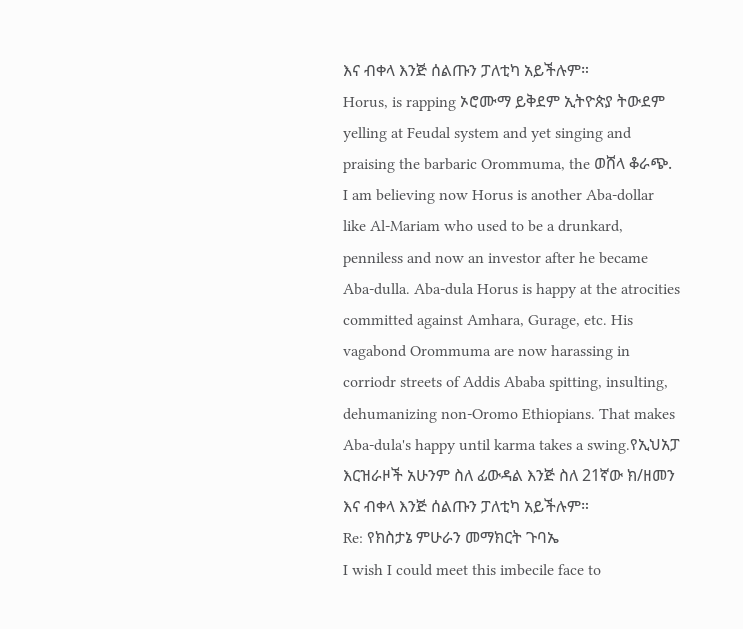እና ብቀላ እንጅ ሰልጡን ፓለቲካ አይችሉም።
Horus, is rapping ኦሮሙማ ይቅደም ኢትዮጵያ ትውደም yelling at Feudal system and yet singing and praising the barbaric Orommuma, the ወሸላ ቆራጭ. I am believing now Horus is another Aba-dollar like Al-Mariam who used to be a drunkard, penniless and now an investor after he became Aba-dulla. Aba-dula Horus is happy at the atrocities committed against Amhara, Gurage, etc. His vagabond Orommuma are now harassing in corriodr streets of Addis Ababa spitting, insulting, dehumanizing non-Oromo Ethiopians. That makes Aba-dula's happy until karma takes a swing.የኢህአፓ እርዝራዞች አሁንም ስለ ፊውዳል እንጅ ስለ 21ኛው ክ/ዘመን እና ብቀላ እንጅ ሰልጡን ፓለቲካ አይችሉም።
Re: የክስታኔ ምሁራን መማክርት ጉባኤ
I wish I could meet this imbecile face to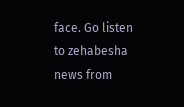face. Go listen to zehabesha news from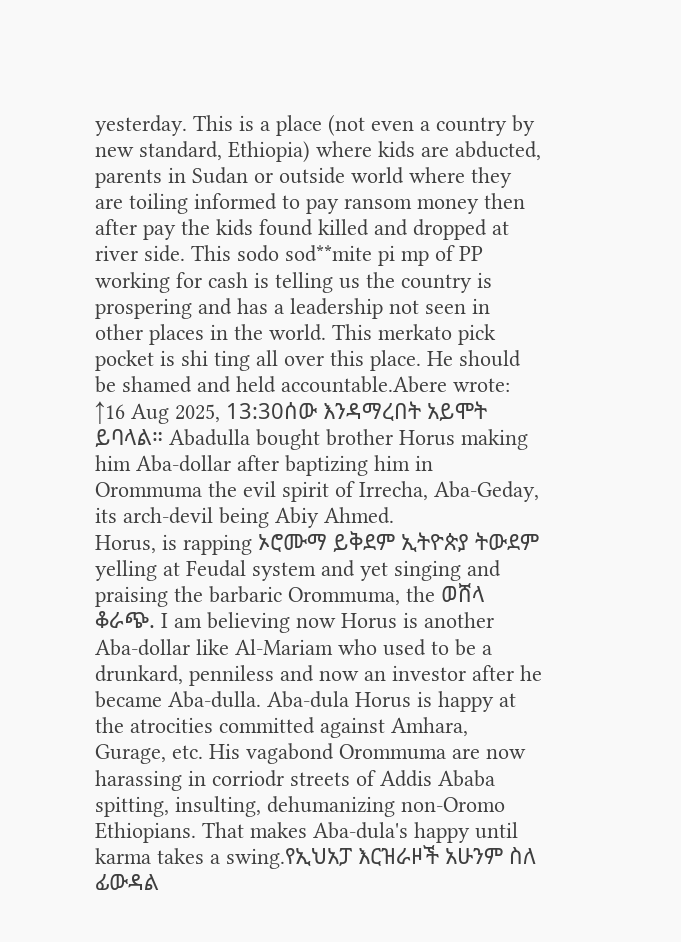yesterday. This is a place (not even a country by new standard, Ethiopia) where kids are abducted, parents in Sudan or outside world where they are toiling informed to pay ransom money then after pay the kids found killed and dropped at river side. This sodo sod**mite pi mp of PP working for cash is telling us the country is prospering and has a leadership not seen in other places in the world. This merkato pick pocket is shi ting all over this place. He should be shamed and held accountable.Abere wrote: ↑16 Aug 2025, 13:30ሰው እንዳማረበት አይሞት ይባላል። Abadulla bought brother Horus making him Aba-dollar after baptizing him in Orommuma the evil spirit of Irrecha, Aba-Geday, its arch-devil being Abiy Ahmed.
Horus, is rapping ኦሮሙማ ይቅደም ኢትዮጵያ ትውደም yelling at Feudal system and yet singing and praising the barbaric Orommuma, the ወሸላ ቆራጭ. I am believing now Horus is another Aba-dollar like Al-Mariam who used to be a drunkard, penniless and now an investor after he became Aba-dulla. Aba-dula Horus is happy at the atrocities committed against Amhara, Gurage, etc. His vagabond Orommuma are now harassing in corriodr streets of Addis Ababa spitting, insulting, dehumanizing non-Oromo Ethiopians. That makes Aba-dula's happy until karma takes a swing.የኢህአፓ እርዝራዞች አሁንም ስለ ፊውዳል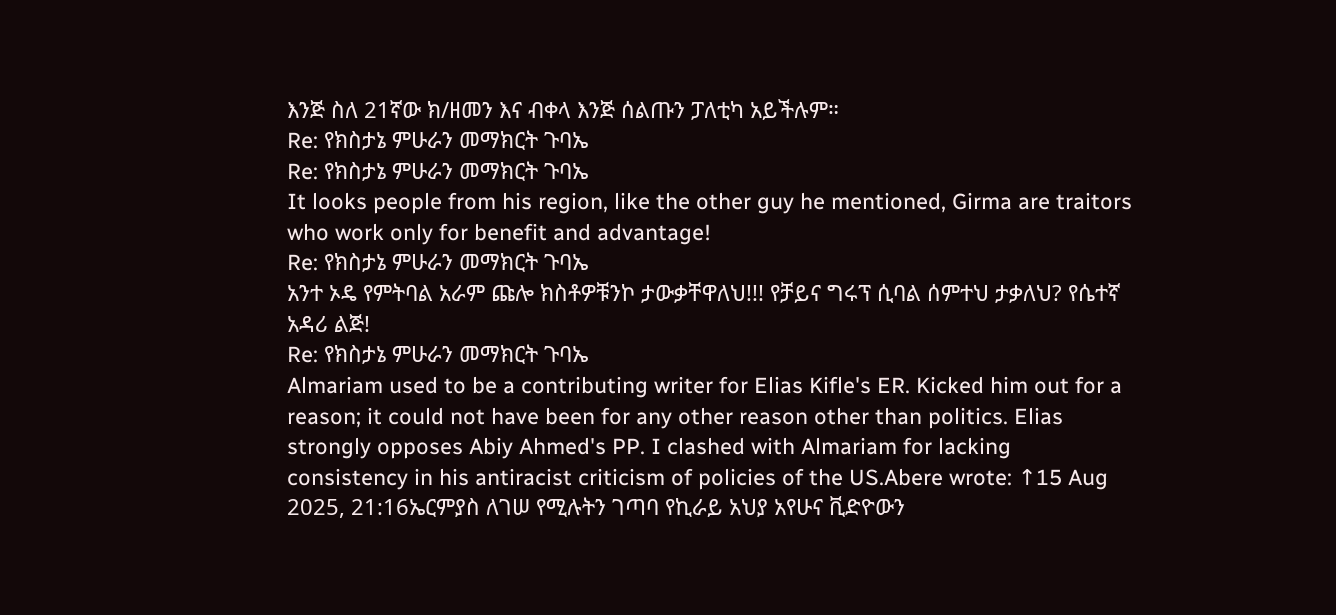እንጅ ስለ 21ኛው ክ/ዘመን እና ብቀላ እንጅ ሰልጡን ፓለቲካ አይችሉም።
Re: የክስታኔ ምሁራን መማክርት ጉባኤ
Re: የክስታኔ ምሁራን መማክርት ጉባኤ
It looks people from his region, like the other guy he mentioned, Girma are traitors who work only for benefit and advantage!
Re: የክስታኔ ምሁራን መማክርት ጉባኤ
አንተ ኦዴ የምትባል አራም ጩሎ ክስቶዎቹንኮ ታውቃቸዋለህ!!! የቻይና ግሩፕ ሲባል ሰምተህ ታቃለህ? የሴተኛ አዳሪ ልጅ!
Re: የክስታኔ ምሁራን መማክርት ጉባኤ
Almariam used to be a contributing writer for Elias Kifle's ER. Kicked him out for a reason; it could not have been for any other reason other than politics. Elias strongly opposes Abiy Ahmed's PP. I clashed with Almariam for lacking consistency in his antiracist criticism of policies of the US.Abere wrote: ↑15 Aug 2025, 21:16ኤርምያስ ለገሠ የሚሉትን ገጣባ የኪራይ አህያ አየሁና ቪድዮውን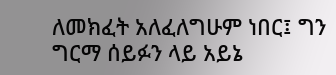ለመክፈት አለፈለግሁም ነበር፤ ግን ግርማ ሰይፉን ላይ አይኔ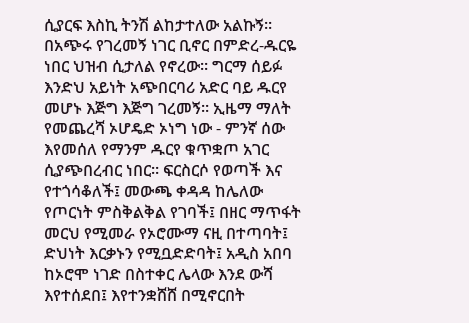ሲያርፍ እስኪ ትንሽ ልከታተለው አልኩኝ። በአጭሩ የገረመኝ ነገር ቢኖር በምድረ-ዱርዬ ነበር ህዝብ ሲታለል የኖረው። ግርማ ሰይፉ እንድህ አይነት አጭበርባሪ አድር ባይ ዱርየ መሆኑ እጅግ እጅግ ገረመኝ። ኢዜማ ማለት የመጨረሻ ኦሆዴድ ኦነግ ነው - ምንኛ ሰው እየመሰለ የማንም ዱርየ ቁጥቋጦ አገር ሲያጭበረብር ነበር። ፍርስርሶ የወጣች እና የተጎሳቆለች፤ መውጫ ቀዳዳ ከሌለው የጦርነት ምስቅልቅል የገባች፤ በዘር ማጥፋት መርህ የሚመራ የኦሮሙማ ናዚ በተጣባት፤ ድህነት እርቃኑን የሚቧድድባት፤ አዲስ አበባ ከኦሮሞ ነገድ በስተቀር ሌላው እንደ ውሻ እየተሰደበ፤ እየተንቋሸሸ በሚኖርበት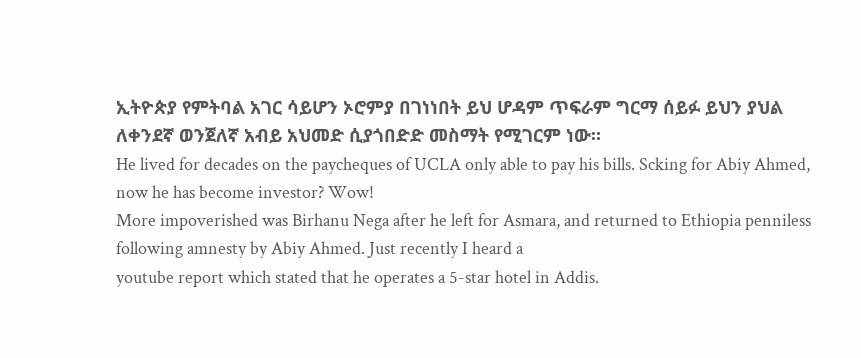ኢትዮጵያ የምትባል አገር ሳይሆን ኦሮምያ በገነነበት ይህ ሆዳም ጥፍራም ግርማ ሰይፉ ይህን ያህል ለቀንደኛ ወንጀለኛ አብይ አህመድ ሲያጎበድድ መስማት የሚገርም ነው።
He lived for decades on the paycheques of UCLA only able to pay his bills. Scking for Abiy Ahmed, now he has become investor? Wow!
More impoverished was Birhanu Nega after he left for Asmara, and returned to Ethiopia penniless following amnesty by Abiy Ahmed. Just recently I heard a
youtube report which stated that he operates a 5-star hotel in Addis.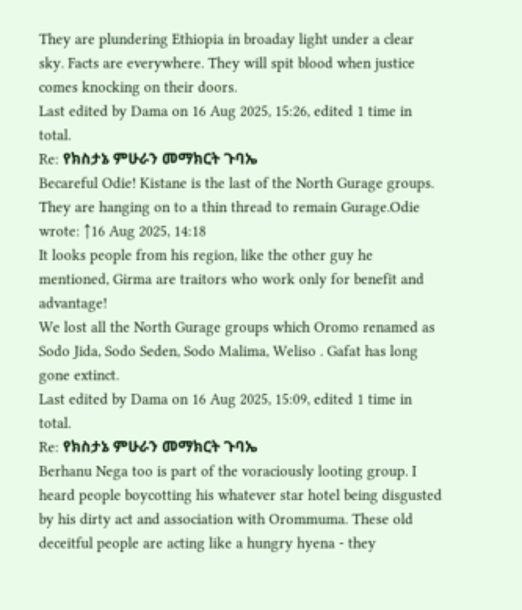They are plundering Ethiopia in broaday light under a clear sky. Facts are everywhere. They will spit blood when justice comes knocking on their doors.
Last edited by Dama on 16 Aug 2025, 15:26, edited 1 time in total.
Re: የክስታኔ ምሁራን መማክርት ጉባኤ
Becareful Odie! Kistane is the last of the North Gurage groups. They are hanging on to a thin thread to remain Gurage.Odie wrote: ↑16 Aug 2025, 14:18
It looks people from his region, like the other guy he mentioned, Girma are traitors who work only for benefit and advantage!
We lost all the North Gurage groups which Oromo renamed as Sodo Jida, Sodo Seden, Sodo Malima, Weliso . Gafat has long gone extinct.
Last edited by Dama on 16 Aug 2025, 15:09, edited 1 time in total.
Re: የክስታኔ ምሁራን መማክርት ጉባኤ
Berhanu Nega too is part of the voraciously looting group. I heard people boycotting his whatever star hotel being disgusted by his dirty act and association with Orommuma. These old deceitful people are acting like a hungry hyena - they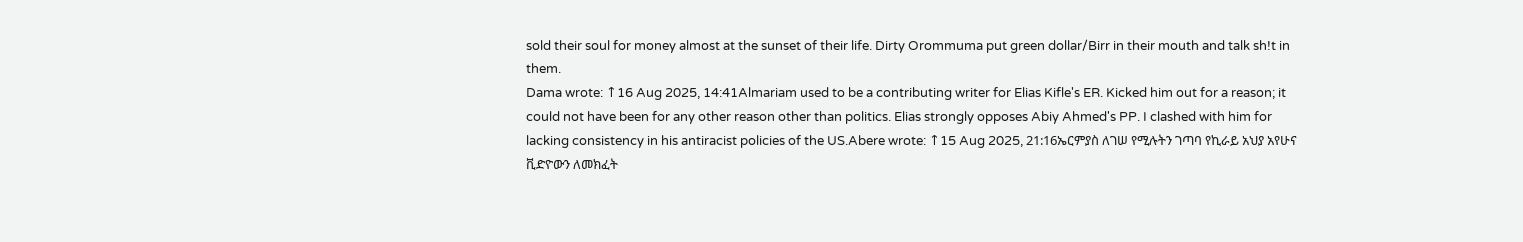sold their soul for money almost at the sunset of their life. Dirty Orommuma put green dollar/Birr in their mouth and talk sh!t in them.
Dama wrote: ↑16 Aug 2025, 14:41Almariam used to be a contributing writer for Elias Kifle's ER. Kicked him out for a reason; it could not have been for any other reason other than politics. Elias strongly opposes Abiy Ahmed's PP. I clashed with him for lacking consistency in his antiracist policies of the US.Abere wrote: ↑15 Aug 2025, 21:16ኤርምያስ ለገሠ የሚሉትን ገጣባ የኪራይ አህያ አየሁና ቪድዮውን ለመክፈት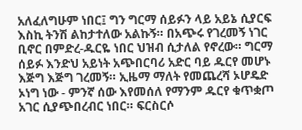አለፈለግሁም ነበር፤ ግን ግርማ ሰይፉን ላይ አይኔ ሲያርፍ እስኪ ትንሽ ልከታተለው አልኩኝ። በአጭሩ የገረመኝ ነገር ቢኖር በምድረ-ዱርዬ ነበር ህዝብ ሲታለል የኖረው። ግርማ ሰይፉ እንድህ አይነት አጭበርባሪ አድር ባይ ዱርየ መሆኑ እጅግ እጅግ ገረመኝ። ኢዜማ ማለት የመጨረሻ ኦሆዴድ ኦነግ ነው - ምንኛ ሰው እየመሰለ የማንም ዱርየ ቁጥቋጦ አገር ሲያጭበረብር ነበር። ፍርስርሶ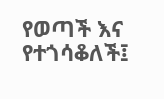የወጣች እና የተጎሳቆለች፤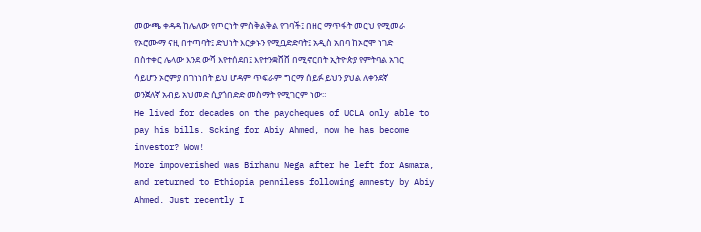መውጫ ቀዳዳ ከሌለው የጦርነት ምስቅልቅል የገባች፤ በዘር ማጥፋት መርህ የሚመራ የኦሮሙማ ናዚ በተጣባት፤ ድህነት እርቃኑን የሚቧድድባት፤ አዲስ አበባ ከኦሮሞ ነገድ በስተቀር ሌላው እንደ ውሻ እየተሰደበ፤ እየተንቋሸሸ በሚኖርበት ኢትዮጵያ የምትባል አገር ሳይሆን ኦሮምያ በገነነበት ይህ ሆዳም ጥፍራም ግርማ ሰይፉ ይህን ያህል ለቀንደኛ ወንጀለኛ አብይ አህመድ ሲያጎበድድ መስማት የሚገርም ነው።
He lived for decades on the paycheques of UCLA only able to pay his bills. Scking for Abiy Ahmed, now he has become investor? Wow!
More impoverished was Birhanu Nega after he left for Asmara, and returned to Ethiopia penniless following amnesty by Abiy Ahmed. Just recently I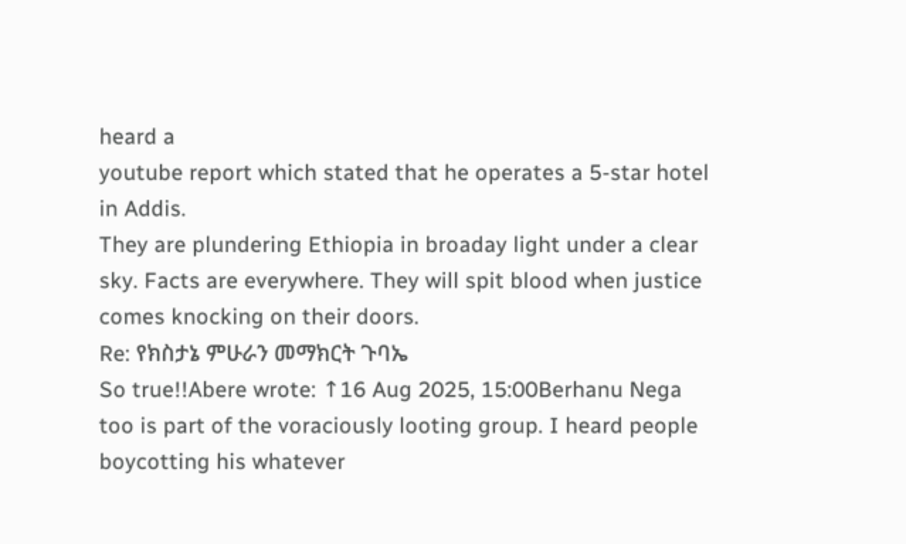heard a
youtube report which stated that he operates a 5-star hotel in Addis.
They are plundering Ethiopia in broaday light under a clear sky. Facts are everywhere. They will spit blood when justice comes knocking on their doors.
Re: የክስታኔ ምሁራን መማክርት ጉባኤ
So true!!Abere wrote: ↑16 Aug 2025, 15:00Berhanu Nega too is part of the voraciously looting group. I heard people boycotting his whatever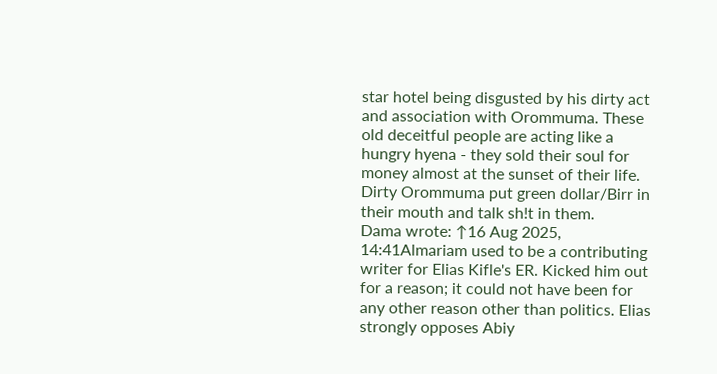star hotel being disgusted by his dirty act and association with Orommuma. These old deceitful people are acting like a hungry hyena - they sold their soul for money almost at the sunset of their life. Dirty Orommuma put green dollar/Birr in their mouth and talk sh!t in them.
Dama wrote: ↑16 Aug 2025, 14:41Almariam used to be a contributing writer for Elias Kifle's ER. Kicked him out for a reason; it could not have been for any other reason other than politics. Elias strongly opposes Abiy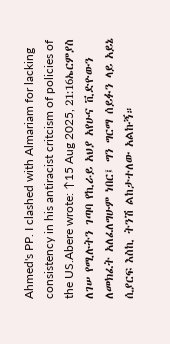Ahmed's PP. I clashed with Almariam for lacking consistency in his antiracist critcism of policies of the US.Abere wrote: ↑15 Aug 2025, 21:16ኤርምያስ ለገሠ የሚሉትን ገጣባ የኪራይ አህያ አየሁና ቪድዮውን ለመክፈት አለፈለግሁም ነበር፤ ግን ግርማ ሰይፉን ላይ አይኔ ሲያርፍ እስኪ ትንሽ ልከታተለው አልኩኝ።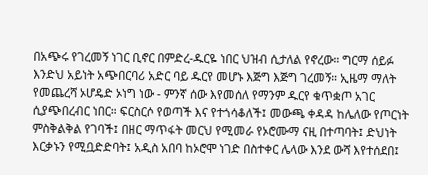በአጭሩ የገረመኝ ነገር ቢኖር በምድረ-ዱርዬ ነበር ህዝብ ሲታለል የኖረው። ግርማ ሰይፉ እንድህ አይነት አጭበርባሪ አድር ባይ ዱርየ መሆኑ እጅግ እጅግ ገረመኝ። ኢዜማ ማለት የመጨረሻ ኦሆዴድ ኦነግ ነው - ምንኛ ሰው እየመሰለ የማንም ዱርየ ቁጥቋጦ አገር ሲያጭበረብር ነበር። ፍርስርሶ የወጣች እና የተጎሳቆለች፤ መውጫ ቀዳዳ ከሌለው የጦርነት ምስቅልቅል የገባች፤ በዘር ማጥፋት መርህ የሚመራ የኦሮሙማ ናዚ በተጣባት፤ ድህነት እርቃኑን የሚቧድድባት፤ አዲስ አበባ ከኦሮሞ ነገድ በስተቀር ሌላው እንደ ውሻ እየተሰደበ፤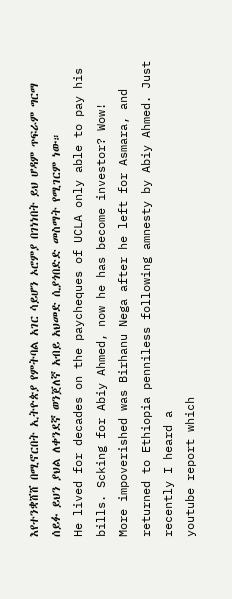እየተንቋሸሸ በሚኖርበት ኢትዮጵያ የምትባል አገር ሳይሆን ኦሮምያ በገነነበት ይህ ሆዳም ጥፍራም ግርማ ሰይፉ ይህን ያህል ለቀንደኛ ወንጀለኛ አብይ አህመድ ሲያጎበድድ መስማት የሚገርም ነው።
He lived for decades on the paycheques of UCLA only able to pay his bills. Scking for Abiy Ahmed, now he has become investor? Wow!
More impoverished was Birhanu Nega after he left for Asmara, and returned to Ethiopia penniless following amnesty by Abiy Ahmed. Just recently I heard a
youtube report which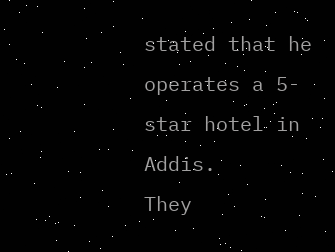stated that he operates a 5-star hotel in Addis.
They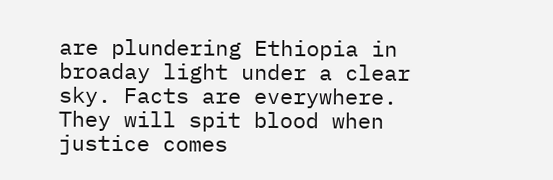are plundering Ethiopia in broaday light under a clear sky. Facts are everywhere. They will spit blood when justice comes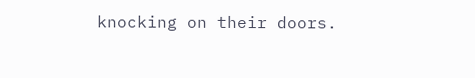knocking on their doors.